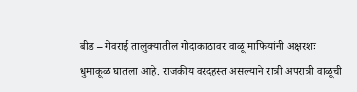बीड – गेवराई तालुक्यातील गोदाकाठावर वाळू माफियांनी अक्षरशः धुमाकूळ घातला आहे. राजकीय वरदहस्त असल्याने रात्री अपरात्री वाळूची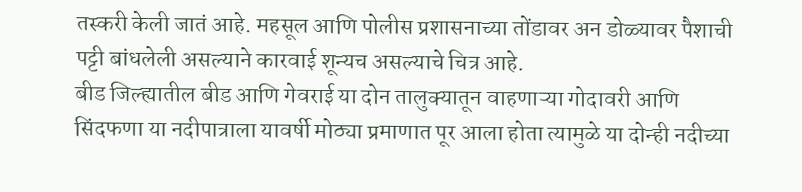तस्करी केली जातं आहे. महसूल आणि पोलीस प्रशासनाच्या तोंडावर अन डोळ्यावर पैशाची पट्टी बांधलेली असल्याने कारवाई शून्यच असल्याचे चित्र आहे.
बीड जिल्ह्यातील बीड आणि गेवराई या दोन तालुक्यातून वाहणाऱ्या गोदावरी आणि सिंदफणा या नदीपात्राला यावर्षी मोठ्या प्रमाणात पूर आला होता त्यामुळे या दोन्ही नदीच्या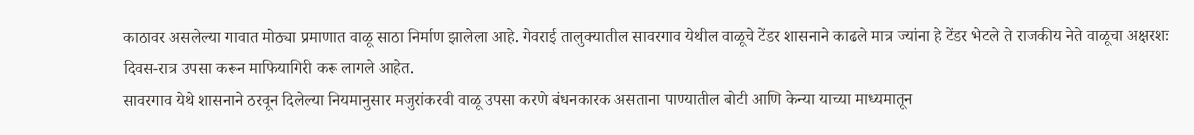काठावर असलेल्या गावात मोठ्या प्रमाणात वाळू साठा निर्माण झालेला आहे. गेवराई तालुक्यातील सावरगाव येथील वाळूचे टेंडर शासनाने काढले मात्र ज्यांना हे टेंडर भेटले ते राजकीय नेते वाळूचा अक्षरशः दिवस-रात्र उपसा करून माफियागिरी करू लागले आहेत.
सावरगाव येथे शासनाने ठरवून दिलेल्या नियमानुसार मजुरांकरवी वाळू उपसा करणे बंधनकारक असताना पाण्यातील बोटी आणि केन्या याच्या माध्यमातून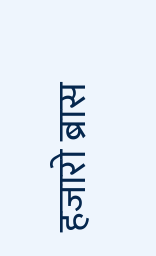हजारो ब्रास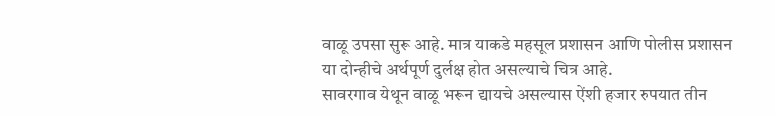वाळू उपसा सुरू आहे. मात्र याकडे महसूल प्रशासन आणि पोलीस प्रशासन या दोन्हीचे अर्थपूर्ण दुर्लक्ष होत असल्याचे चित्र आहे.
सावरगाव येथून वाळू भरून द्यायचे असल्यास ऐंशी हजार रुपयात तीन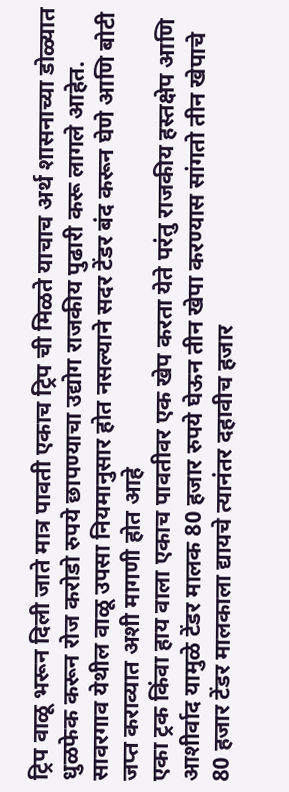ट्रिप वाळू भरून दिली जाते मात्र पावती एकाच ट्रिप ची मिळते याचाच अर्थ शासनाच्या डोळ्यात धुळफेक करून रोज करोडो रुपये छापण्याचा उद्योग राजकीय पुढारी करू लागले आहेत. सावरगाव येथील वाळू उपसा नियमानुसार होत नसल्याने सदर टेंडर बंद करून घेणे आणि बोटी जप्त कराव्यात अशी मागणी होत आहे
एका ट्रक किंवा हाय वाला एकाच पावतीवर एक खेप करता येते परंतु राजकीय हस्तक्षेप आणि आशीर्वाद यामुळे टेंडर मालक 80 हजार रुपये घेऊन तीन खेपा करण्यास सांगतो तीन खेपाचे 80 हजार टेंडर मालकाला द्यायचे त्यानंतर दहावीच हजार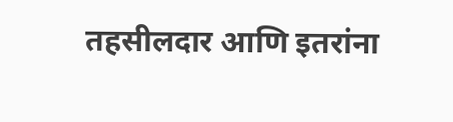तहसीलदार आणि इतरांना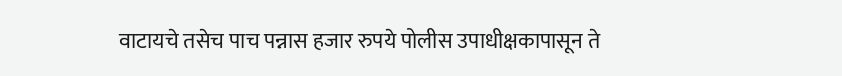वाटायचे तसेच पाच पन्नास हजार रुपये पोलीस उपाधीक्षकापासून ते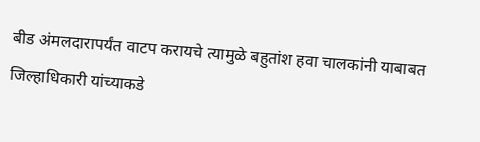बीड अंमलदारापर्यंत वाटप करायचे त्यामुळे बहुतांश हवा चालकांनी याबाबत जिल्हाधिकारी यांच्याकडे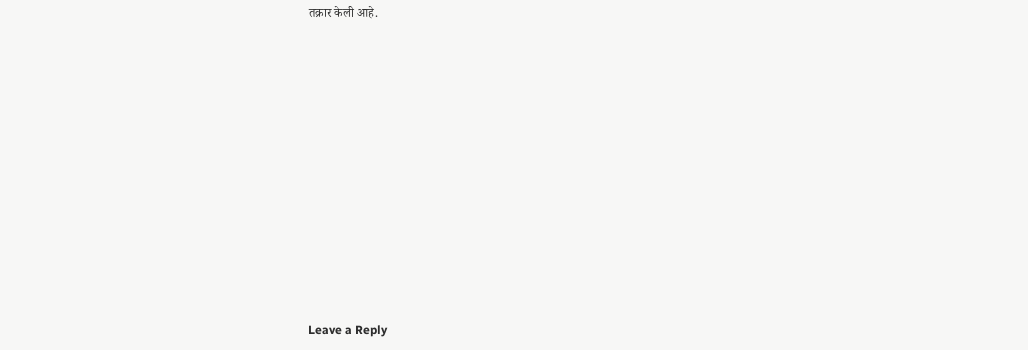तक्रार केली आहे.












Leave a Reply